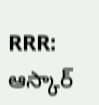RRR: ఆస్కార్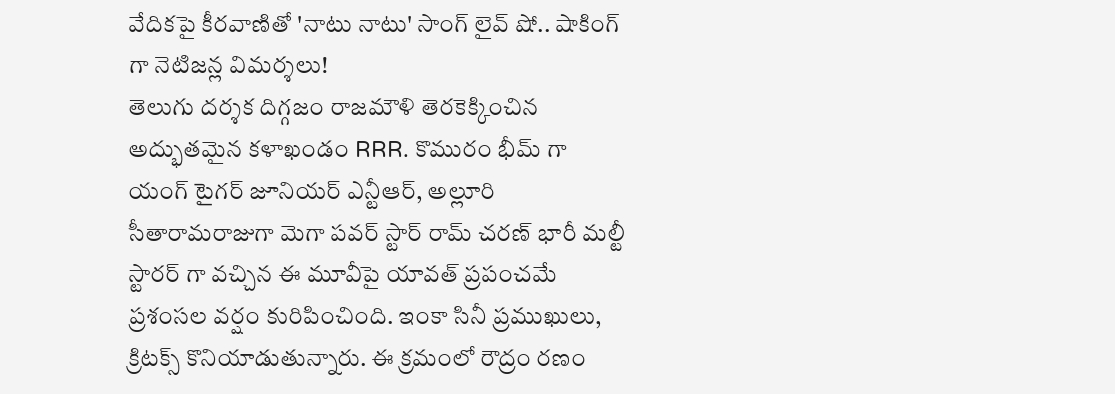వేదికపై కీరవాణితో 'నాటు నాటు' సాంగ్ లైవ్ షో.. షాకింగ్ గా నెటిజన్ల విమర్శలు!
తెలుగు దర్శక దిగ్గజం రాజమౌళి తెరకెక్కించిన అద్భుతమైన కళాఖండం RRR. కొమురం భీమ్ గా యంగ్ టైగర్ జూనియర్ ఎన్టీఆర్, అల్లూరి సీతారామరాజుగా మెగా పవర్ స్టార్ రామ్ చరణ్ భారీ మల్టీ స్టారర్ గా వచ్చిన ఈ మూవీపై యావత్ ప్రపంచమే ప్రశంసల వర్షం కురిపించింది. ఇంకా సినీ ప్రముఖులు, క్రిటక్స్ కొనియాడుతున్నారు. ఈ క్రమంలో రౌద్రం రణం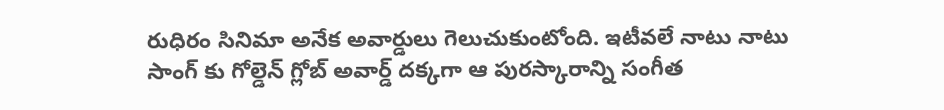రుధిరం సినిమా అనేక అవార్డులు గెలుచుకుంటోంది. ఇటీవలే నాటు నాటు సాంగ్ కు గోల్డెన్ గ్లోబ్ అవార్డ్ దక్కగా ఆ పురస్కారాన్ని సంగీత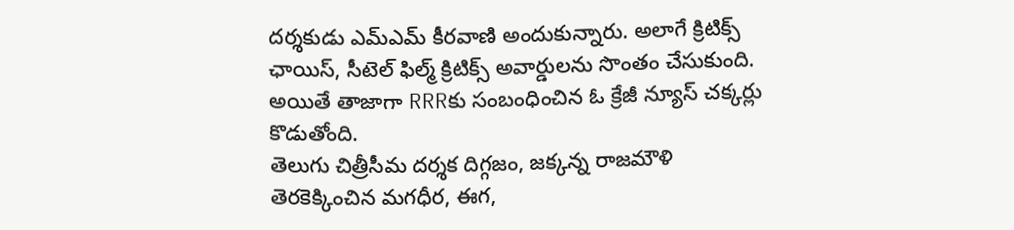దర్శకుడు ఎమ్ఎమ్ కీరవాణి అందుకున్నారు. అలాగే క్రిటిక్స్ ఛాయిస్, సీటెల్ ఫిల్మ్ క్రిటిక్స్ అవార్డులను సొంతం చేసుకుంది. అయితే తాజాగా RRRకు సంబంధించిన ఓ క్రేజీ న్యూస్ చక్కర్లు కొడుతోంది.
తెలుగు చిత్రీసీమ దర్శక దిగ్గజం, జక్కన్న రాజమౌళి తెరకెక్కించిన మగధీర, ఈగ,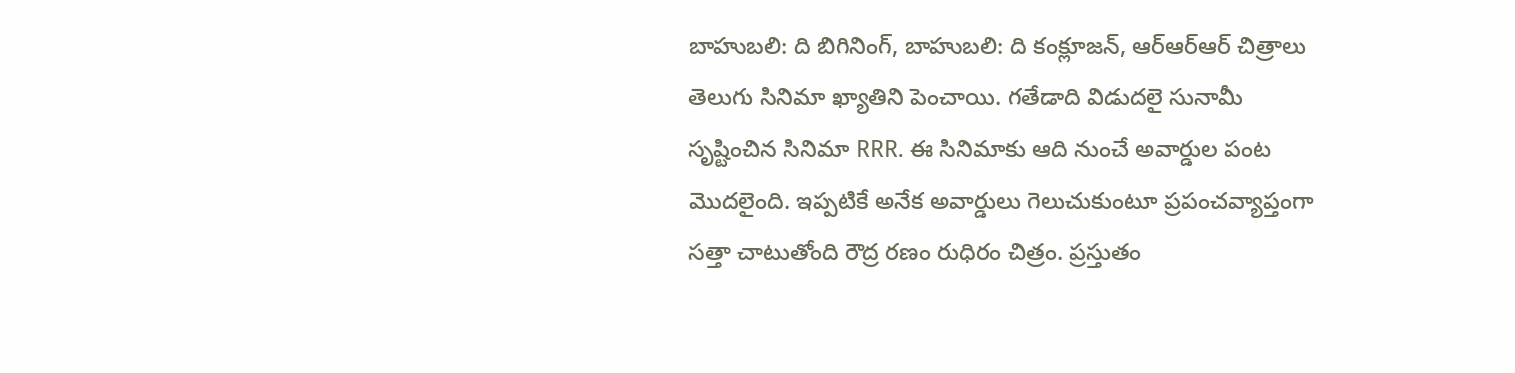బాహుబలి: ది బిగినింగ్, బాహుబలి: ది కంక్లూజన్, ఆర్ఆర్ఆర్ చిత్రాలు తెలుగు సినిమా ఖ్యాతిని పెంచాయి. గతేడాది విడుదలై సునామీ సృష్టించిన సినిమా RRR. ఈ సినిమాకు ఆది నుంచే అవార్డుల పంట మొదలైంది. ఇప్పటికే అనేక అవార్డులు గెలుచుకుంటూ ప్రపంచవ్యాప్తంగా సత్తా చాటుతోంది రౌద్ర రణం రుధిరం చిత్రం. ప్రస్తుతం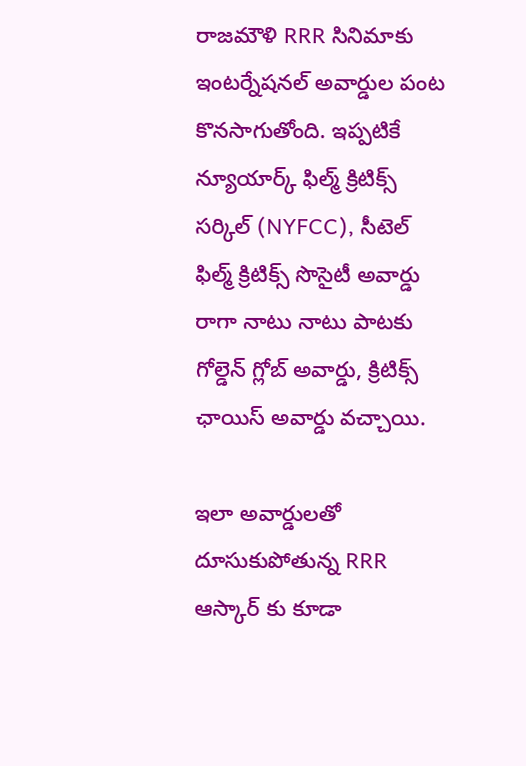రాజమౌళి RRR సినిమాకు ఇంటర్నేషనల్ అవార్డుల పంట కొనసాగుతోంది. ఇప్పటికే న్యూయార్క్ ఫిల్మ్ క్రిటిక్స్ సర్కిల్ (NYFCC), సీటెల్ ఫిల్మ్ క్రిటిక్స్ సొసైటీ అవార్డు రాగా నాటు నాటు పాటకు గోల్డెన్ గ్లోబ్ అవార్డు, క్రిటిక్స్ ఛాయిస్ అవార్డు వచ్చాయి.

ఇలా అవార్డులతో దూసుకుపోతున్న RRR ఆస్కార్ కు కూడా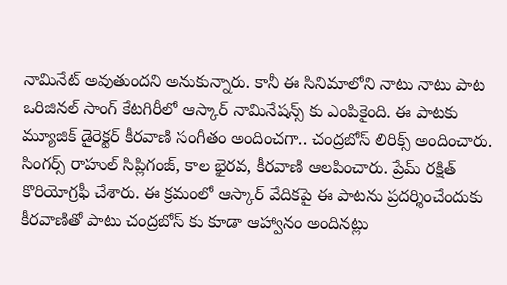నామినేట్ అవుతుందని అనుకున్నారు. కానీ ఈ సినిమాలోని నాటు నాటు పాట ఒరిజినల్ సాంగ్ కేటగిరీలో ఆస్కార్ నామినేషన్స్ కు ఎంపికైంది. ఈ పాటకు మ్యూజిక్ డైరెక్టర్ కీరవాణి సంగీతం అందించగా.. చంద్రబోస్ లిరిక్స్ అందించారు. సింగర్స్ రాహుల్ సిప్లిగంజ్, కాల భైరవ, కీరవాణి ఆలపించారు. ప్రేమ్ రక్షిత్ కొరియోగ్రఫీ చేశారు. ఈ క్రమంలో ఆస్కార్ వేదికపై ఈ పాటను ప్రదర్శించేందుకు కీరవాణితో పాటు చంద్రబోస్ కు కూడా ఆహ్వానం అందినట్లు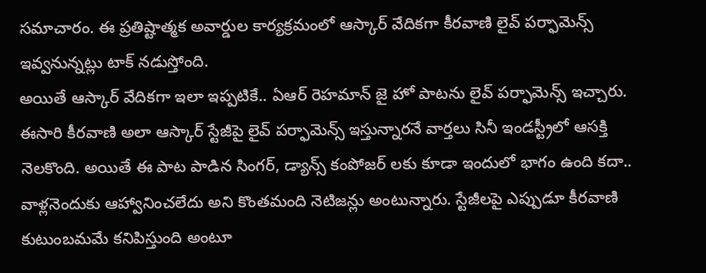సమాచారం. ఈ ప్రతిష్టాత్మక అవార్డుల కార్యక్రమంలో ఆస్కార్ వేదికగా కీరవాణి లైవ్ పర్ఫామెన్స్ ఇవ్వనున్నట్లు టాక్ నడుస్తోంది.
అయితే ఆస్కార్ వేదికగా ఇలా ఇప్పటికే.. ఏఆర్ రెహమాన్ జై హో పాటను లైవ్ పర్ఫామెన్స్ ఇచ్చారు. ఈసారి కీరవాణి అలా ఆస్కార్ స్టేజీపై లైవ్ పర్ఫామెన్స్ ఇస్తున్నారనే వార్తలు సినీ ఇండస్ట్రీలో ఆసక్తి నెలకొంది. అయితే ఈ పాట పాడిన సింగర్, డ్యాన్స్ కంపోజర్ లకు కూడా ఇందులో భాగం ఉంది కదా.. వాళ్లనెందుకు ఆహ్వానించలేదు అని కొంతమంది నెటిజన్లు అంటున్నారు. స్టేజీలపై ఎప్పుడూ కీరవాణి కుటుంబమమే కనిపిస్తుంది అంటూ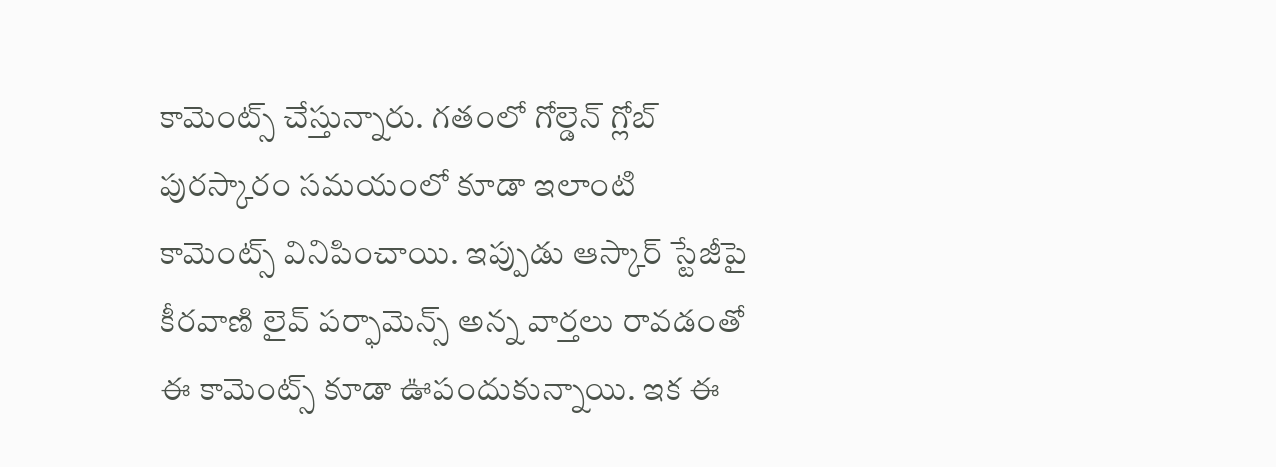కామెంట్స్ చేస్తున్నారు. గతంలో గోల్డెన్ గ్లోబ్ పురస్కారం సమయంలో కూడా ఇలాంటి కామెంట్స్ వినిపించాయి. ఇప్పుడు ఆస్కార్ స్టేజీపై కీరవాణి లైవ్ పర్ఫామెన్స్ అన్న వార్తలు రావడంతో ఈ కామెంట్స్ కూడా ఊపందుకున్నాయి. ఇక ఈ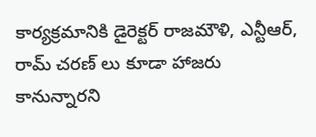కార్యక్రమానికి డైరెక్టర్ రాజమౌళి, ఎన్టీఆర్, రామ్ చరణ్ లు కూడా హాజరు కానున్నారని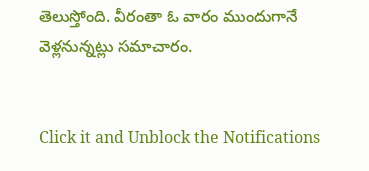తెలుస్తోంది. వీరంతా ఓ వారం ముందుగానే వెళ్లనున్నట్లు సమాచారం.


Click it and Unblock the Notifications